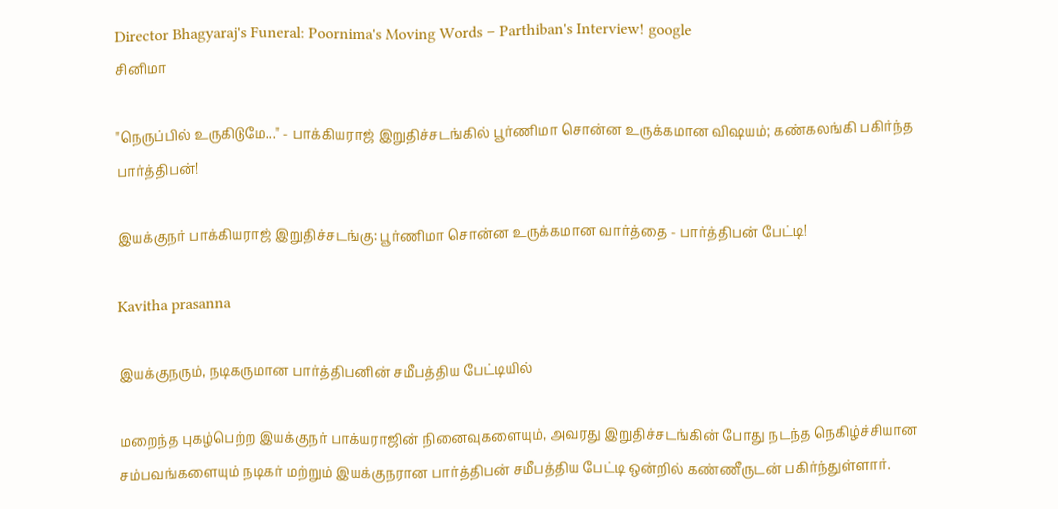Director Bhagyaraj's Funeral: Poornima's Moving Words – Parthiban's Interview! google
சினிமா

"நெருப்பில் உருகிடுமே..." - பாக்கியராஜ் இறுதிச்சடங்கில் பூர்ணிமா சொன்ன உருக்கமான விஷயம்; கண்கலங்கி பகிர்ந்த பார்த்திபன்!

இயக்குநர் பாக்கியராஜ் இறுதிச்சடங்கு: பூர்ணிமா சொன்ன உருக்கமான வார்த்தை - பார்த்திபன் பேட்டி!

Kavitha prasanna

இயக்குநரும், நடிகருமான பார்த்திபனின் சமீபத்திய பேட்டியில்

மறைந்த புகழ்பெற்ற இயக்குநர் பாக்யராஜின் நினைவுகளையும், அவரது இறுதிச்சடங்கின் போது நடந்த நெகிழ்ச்சியான சம்பவங்களையும் நடிகர் மற்றும் இயக்குநரான பார்த்திபன் சமீபத்திய பேட்டி ஒன்றில் கண்ணீருடன் பகிர்ந்துள்ளார்.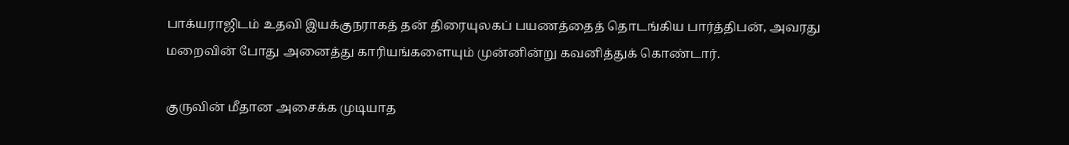பாக்யராஜிடம் உதவி இயக்குநராகத் தன் திரையுலகப் பயணத்தைத் தொடங்கிய பார்த்திபன், அவரது மறைவின் போது அனைத்து காரியங்களையும் முன்னின்று கவனித்துக் கொண்டார்.

குருவின் மீதான அசைக்க முடியாத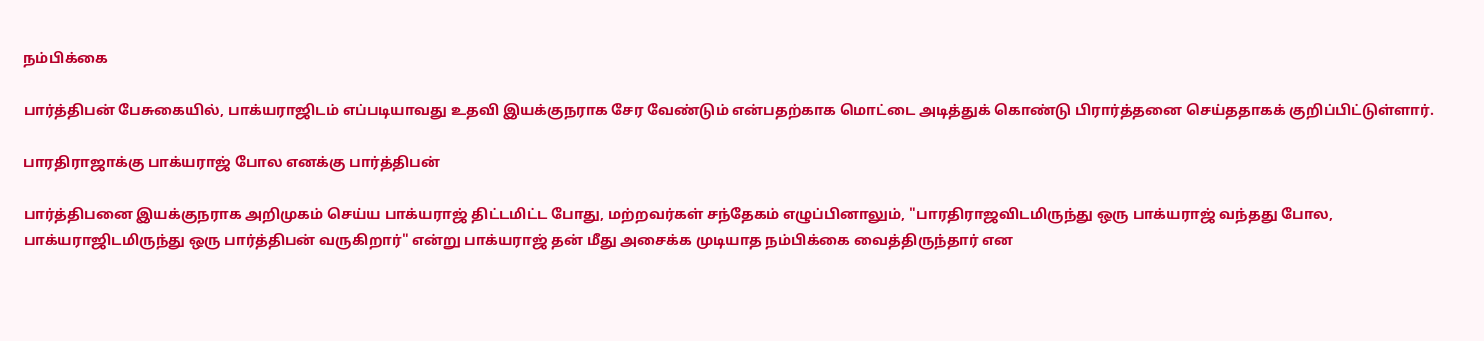நம்பிக்கை

பார்த்திபன் பேசுகையில், பாக்யராஜிடம் எப்படியாவது உதவி இயக்குநராக சேர வேண்டும் என்பதற்காக மொட்டை அடித்துக் கொண்டு பிரார்த்தனை செய்ததாகக் குறிப்பிட்டுள்ளார்.

பாரதிராஜாக்கு பாக்யராஜ் போல எனக்கு பார்த்திபன்

பார்த்திபனை இயக்குநராக அறிமுகம் செய்ய பாக்யராஜ் திட்டமிட்ட போது, மற்றவர்கள் சந்தேகம் எழுப்பினாலும், "பாரதிராஜவிடமிருந்து ஒரு பாக்யராஜ் வந்தது போல, பாக்யராஜிடமிருந்து ஒரு பார்த்திபன் வருகிறார்" என்று பாக்யராஜ் தன் மீது அசைக்க முடியாத நம்பிக்கை வைத்திருந்தார் என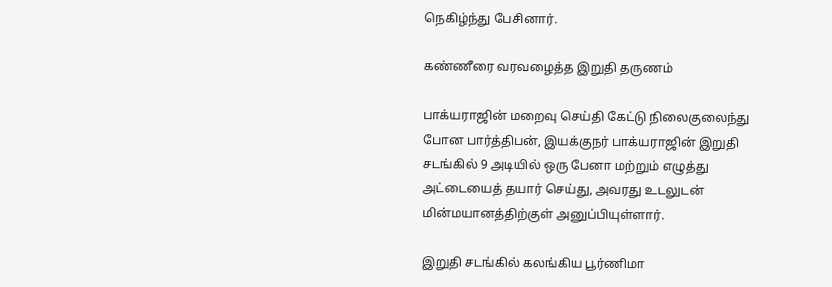நெகிழ்ந்து பேசினார்.

கண்ணீரை வரவழைத்த இறுதி தருணம்

பாக்யராஜின் மறைவு செய்தி கேட்டு நிலைகுலைந்து போன பார்த்திபன், இயக்குநர் பாக்யராஜின் இறுதி சடங்கில் 9 அடியில் ஒரு பேனா மற்றும் எழுத்து அட்டையைத் தயார் செய்து, அவரது உடலுடன் மின்மயானத்திற்குள் அனுப்பியுள்ளார்.

இறுதி சடங்கில் கலங்கிய பூர்ணிமா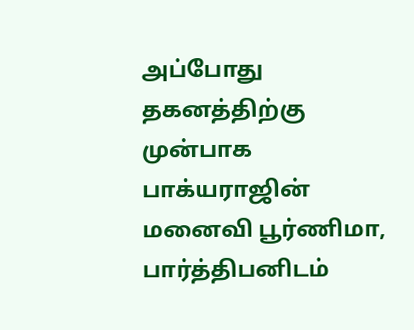அப்போது தகனத்திற்கு முன்பாக பாக்யராஜின் மனைவி பூர்ணிமா, பார்த்திபனிடம்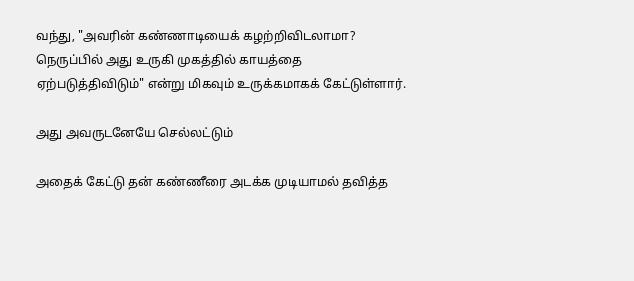வந்து, "அவரின் கண்ணாடியைக் கழற்றிவிடலாமா? நெருப்பில் அது உருகி முகத்தில் காயத்தை ஏற்படுத்திவிடும்" என்று மிகவும் உருக்கமாகக் கேட்டுள்ளார்.

அது அவருடனேயே செல்லட்டும்

அதைக் கேட்டு தன் கண்ணீரை அடக்க முடியாமல் தவித்த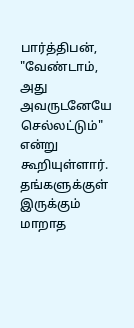பார்த்திபன், "வேண்டாம், அது அவருடனேயே செல்லட்டும்" என்று கூறியுள்ளார். தங்களுக்குள் இருக்கும் மாறாத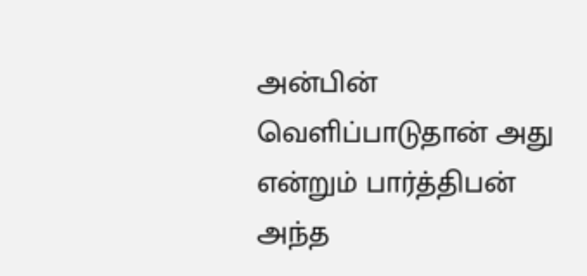அன்பின் வெளிப்பாடுதான் அது என்றும் பார்த்திபன் அந்த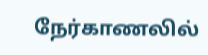நேர்காணலில்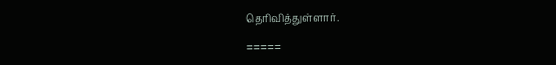தெரிவித்துள்ளார்.

=====